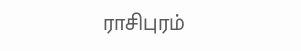ராசிபுரம்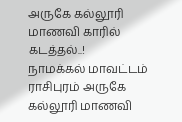அருகே கல்லூரி மாணவி காரில் கடத்தல்..!
நாமக்கல் மாவட்டம் ராசிபுரம் அருகே கல்லூரி மாணவி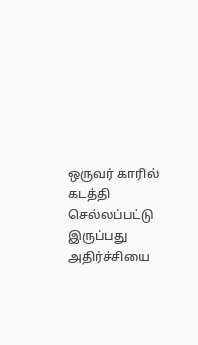ஒருவர் காரில் கடத்தி செல்லப்பட்டு இருப்பது அதிர்ச்சியை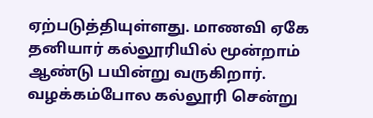ஏற்படுத்தியுள்ளது. மாணவி ஏகே தனியார் கல்லூரியில் மூன்றாம் ஆண்டு பயின்று வருகிறார். வழக்கம்போல கல்லூரி சென்று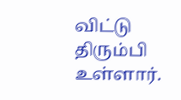விட்டு திரும்பி உள்ளார்.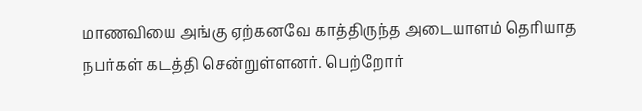மாணவியை அங்கு ஏற்கனவே காத்திருந்த அடையாளம் தெரியாத நபர்கள் கடத்தி சென்றுள்ளனர். பெற்றோர்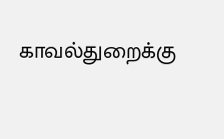காவல்துறைக்கு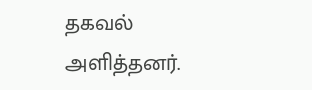தகவல் அளித்தனர்.